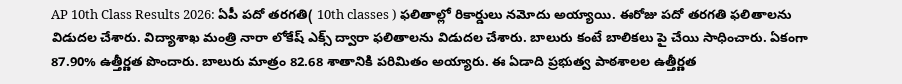AP 10th Class Results 2026: ఏపీ పదో తరగతి( 10th classes ) ఫలితాల్లో రికార్డులు నమోదు అయ్యాయి. ఈరోజు పదో తరగతి ఫలితాలను విడుదల చేశారు. విద్యాశాఖ మంత్రి నారా లోకేష్ ఎక్స్ ద్వారా ఫలితాలను విడుదల చేశారు. బాలురు కంటే బాలికలు పై చేయి సాధించారు. ఏకంగా 87.90% ఉత్తీర్ణత పొందారు. బాలురు మాత్రం 82.68 శాతానికి పరిమితం అయ్యారు. ఈ ఏడాది ప్రభుత్వ పాఠశాలల ఉత్తీర్ణత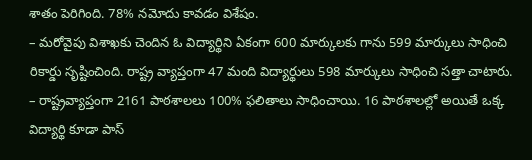శాతం పెరిగింది. 78% నమోదు కావడం విశేషం.
– మరోవైపు విశాఖకు చెందిన ఓ విద్యార్థిని ఏకంగా 600 మార్కులకు గాను 599 మార్కులు సాధించి రికార్డు సృష్టించింది. రాష్ట్ర వ్యాప్తంగా 47 మంది విద్యార్థులు 598 మార్కులు సాధించి సత్తా చాటారు.
– రాష్ట్రవ్యాప్తంగా 2161 పాఠశాలలు 100% ఫలితాలు సాధించాయి. 16 పాఠశాలల్లో అయితే ఒక్క విద్యార్థి కూడా పాస్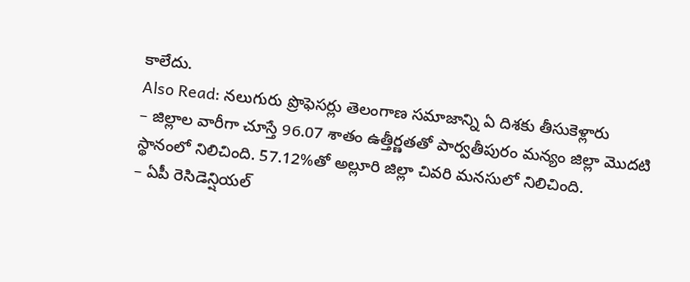కాలేదు.
Also Read: నలుగురు ప్రొఫెసర్లు తెలంగాణ సమాజాన్ని ఏ దిశకు తీసుకెళ్లారు
– జిల్లాల వారీగా చూస్తే 96.07 శాతం ఉత్తీర్ణతతో పార్వతీపురం మన్యం జిల్లా మొదటి స్థానంలో నిలిచింది. 57.12%తో అల్లూరి జిల్లా చివరి మనసులో నిలిచింది.
– ఏపీ రెసిడెన్షియల్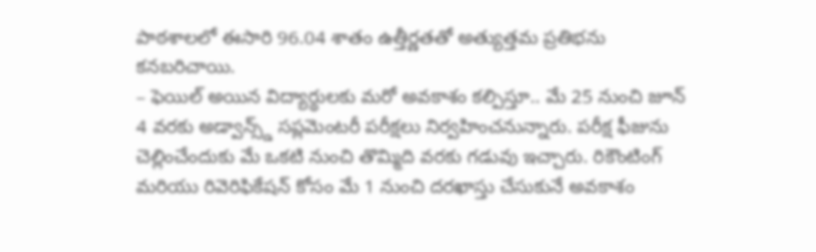పాఠశాలలో ఈసారి 96.04 శాతం ఉత్తీర్ణతతో అత్యుత్తమ ప్రతిభను కనబరిచాయి.
– ఫెయిల్ అయిన విద్యార్థులకు మరో అవకాశం కల్పిస్తూ.. మే 25 నుంచి జూన్ 4 వరకు అడ్వాన్స్డ్ సప్లమెంటరీ పరీక్షలు నిర్వహించనున్నారు. పరీక్ష ఫీజును చెల్లించేందుకు మే ఒకటి నుంచి తొమ్మిది వరకు గడువు ఇచ్చారు. రికౌంటింగ్ మరియు రివెరిఫికేషన్ కోసం మే 1 నుంచి దరఖాస్తు చేసుకునే అవకాశం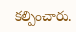కల్పించారు.